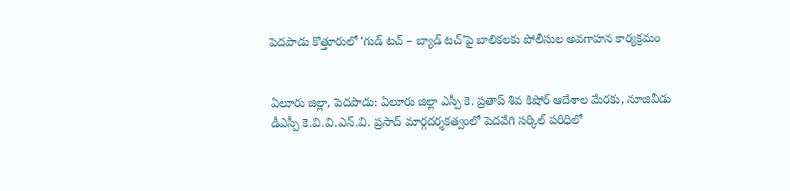పెదపాడు కొత్తూరులో ‘గుడ్ టచ్ – బ్యాడ్ టచ్’పై బాలికలకు పోలీసుల అవగాహన కార్యక్రమం


ఏలూరు జిల్లా, పెదపాడు: ఏలూరు జిల్లా ఎస్పీ కె. ప్రతాప్ శివ కిషోర్ ఆదేశాల మేరకు, నూజివీడు డీఎస్పీ కె.వి.వి.ఎన్.వి. ప్రసాద్ మార్గదర్శకత్వంలో పెదవేగి సర్కిల్ పరిధిలో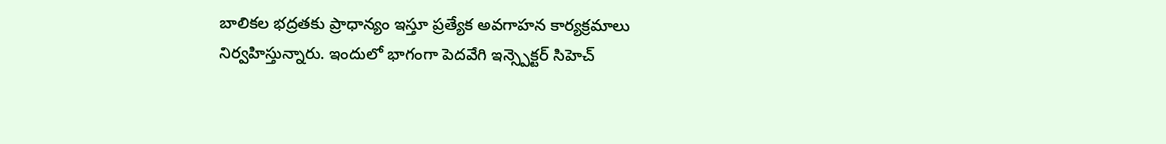బాలికల భద్రతకు ప్రాధాన్యం ఇస్తూ ప్రత్యేక అవగాహన కార్యక్రమాలు నిర్వహిస్తున్నారు. ఇందులో భాగంగా పెదవేగి ఇన్స్పెక్టర్ సిహెచ్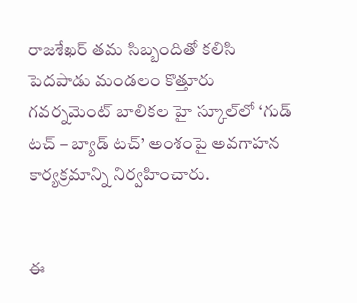రాజశేఖర్ తమ సిబ్బందితో కలిసి పెదపాడు మండలం కొత్తూరు గవర్నమెంట్ బాలికల హై స్కూల్‌లో ‘గుడ్ టచ్ – బ్యాడ్ టచ్’ అంశంపై అవగాహన కార్యక్రమాన్ని నిర్వహించారు.


ఈ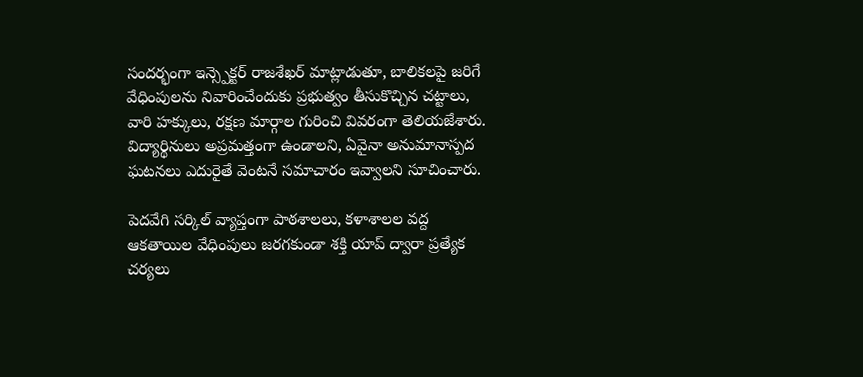సందర్భంగా ఇన్స్పెక్టర్ రాజశేఖర్ మాట్లాడుతూ, బాలికలపై జరిగే వేధింపులను నివారించేందుకు ప్రభుత్వం తీసుకొచ్చిన చట్టాలు, వారి హక్కులు, రక్షణ మార్గాల గురించి వివరంగా తెలియజేశారు. విద్యార్థినులు అప్రమత్తంగా ఉండాలని, ఏవైనా అనుమానాస్పద ఘటనలు ఎదురైతే వెంటనే సమాచారం ఇవ్వాలని సూచించారు.

పెదవేగి సర్కిల్ వ్యాప్తంగా పాఠశాలలు, కళాశాలల వద్ద ఆకతాయిల వేధింపులు జరగకుండా శక్తి యాప్ ద్వారా ప్రత్యేక చర్యలు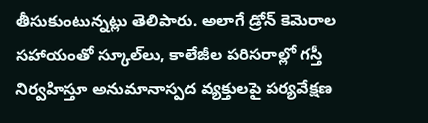తీసుకుంటున్నట్లు తెలిపారు. అలాగే డ్రోన్ కెమెరాల సహాయంతో స్కూల్‌లు, కాలేజీల పరిసరాల్లో గస్తీ నిర్వహిస్తూ అనుమానాస్పద వ్యక్తులపై పర్యవేక్షణ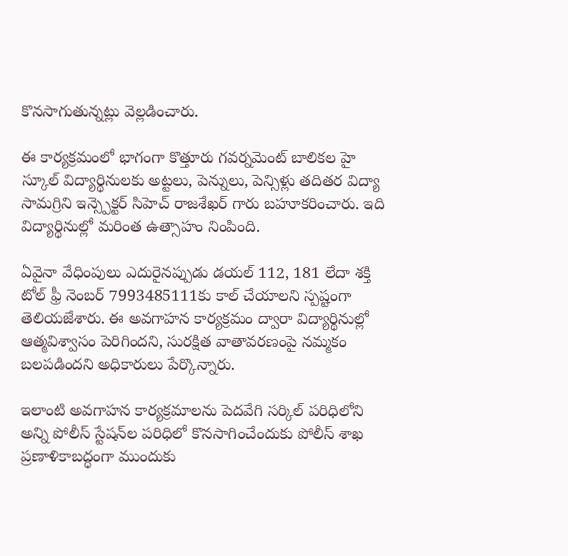కొనసాగుతున్నట్లు వెల్లడించారు.

ఈ కార్యక్రమంలో భాగంగా కొత్తూరు గవర్నమెంట్ బాలికల హై స్కూల్ విద్యార్థినులకు అట్టలు, పెన్నులు, పెన్సిళ్లు తదితర విద్యా సామగ్రిని ఇన్స్పెక్టర్ సిహెచ్ రాజశేఖర్ గారు బహూకరించారు. ఇది విద్యార్థినుల్లో మరింత ఉత్సాహం నింపింది.

ఏవైనా వేధింపులు ఎదురైనప్పుడు డయల్ 112, 181 లేదా శక్తి టోల్ ఫ్రీ నెంబర్ 7993485111కు కాల్ చేయాలని స్పష్టంగా తెలియజేశారు. ఈ అవగాహన కార్యక్రమం ద్వారా విద్యార్థినుల్లో ఆత్మవిశ్వాసం పెరిగిందని, సురక్షిత వాతావరణంపై నమ్మకం బలపడిందని అధికారులు పేర్కొన్నారు.

ఇలాంటి అవగాహన కార్యక్రమాలను పెదవేగి సర్కిల్ పరిధిలోని అన్ని పోలీస్ స్టేషన్‌ల పరిధిలో కొనసాగించేందుకు పోలీస్ శాఖ ప్రణాళికాబద్ధంగా ముందుకు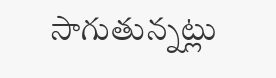సాగుతున్నట్లు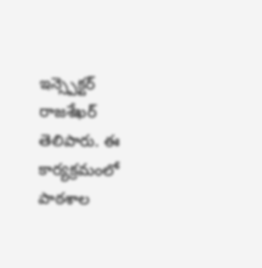ఇన్స్పెక్టర్ రాజశేఖర్ తెలిపారు. ఈ కార్యక్రమంలో పాఠశాల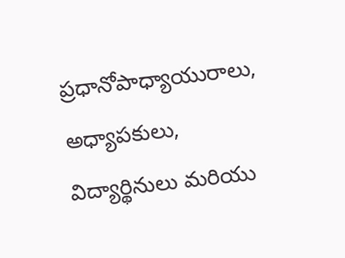ప్రధానోపాధ్యాయురాలు, అధ్యాపకులు, విద్యార్థినులు మరియు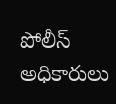పోలీస్ అధికారులు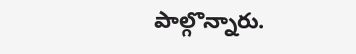పాల్గొన్నారు.